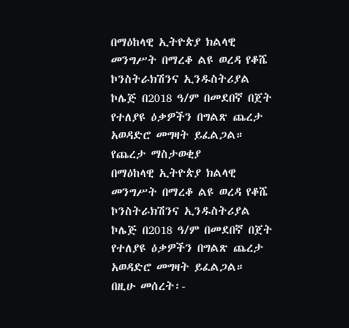በማዕከላዊ ኢትዮጵያ ክልላዊ መንግሥት በማረቆ ልዩ ወረዳ የቆሼ ኮንስትራክሽንና ኢንዱስትሪያል ኮሌጅ በ2018 ዓ/ም በመደበኛ በጀት የተለያዩ ዕቃዎችን በግልጽ ጨረታ አወዳድሮ መግዛት ይፈልጋል።
የጨረታ ማስታወቂያ
በማዕከላዊ ኢትዮጵያ ክልላዊ መንግሥት በማረቆ ልዩ ወረዳ የቆሼ ኮንስትራክሽንና ኢንዱስትሪያል ኮሌጅ በ2018 ዓ/ም በመደበኛ በጀት የተለያዩ ዕቃዎችን በግልጽ ጨረታ አወዳድሮ መግዛት ይፈልጋል።
በዚሁ መሰረት፡-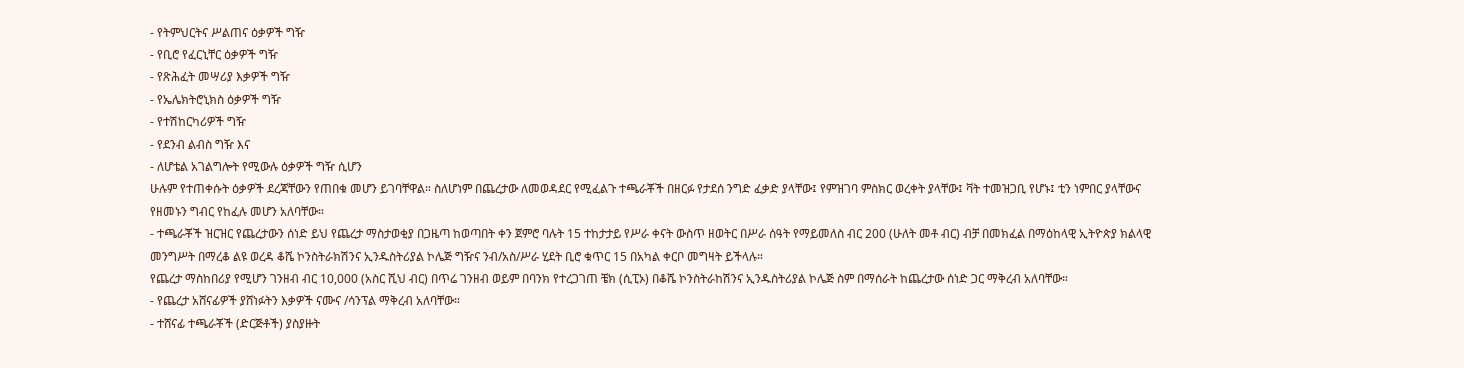- የትምህርትና ሥልጠና ዕቃዎች ግዥ
- የቢሮ የፈርኒቸር ዕቃዎች ግዥ
- የጽሕፈት መሣሪያ እቃዎች ግዥ
- የኤሌክትሮኒክስ ዕቃዎች ግዥ
- የተሽከርካሪዎች ግዥ
- የደንብ ልብስ ግዥ እና
- ለሆቴል አገልግሎት የሚውሉ ዕቃዎች ግዥ ሲሆን
ሁሉም የተጠቀሱት ዕቃዎች ደረጃቸውን የጠበቁ መሆን ይገባቸዋል። ስለሆነም በጨረታው ለመወዳደር የሚፈልጉ ተጫራቾች በዘርፉ የታደሰ ንግድ ፈቃድ ያላቸው፤ የምዝገባ ምስክር ወረቀት ያላቸው፤ ቫት ተመዝጋቢ የሆኑ፤ ቲን ነምበር ያላቸውና የዘመኑን ግብር የከፈሉ መሆን አለባቸው።
- ተጫራቾች ዝርዝር የጨረታውን ሰነድ ይህ የጨረታ ማስታወቂያ በጋዜጣ ከወጣበት ቀን ጀምሮ ባሉት 15 ተከታታይ የሥራ ቀናት ውስጥ ዘወትር በሥራ ሰዓት የማይመለስ ብር 200 (ሁለት መቶ ብር) ብቻ በመክፈል በማዕከላዊ ኢትዮጵያ ክልላዊ መንግሥት በማረቆ ልዩ ወረዳ ቆሼ ኮንስትራክሽንና ኢንዱስትሪያል ኮሌጅ ግዥና ንብ/አስ/ሥራ ሂደት ቢሮ ቁጥር 15 በአካል ቀርቦ መግዛት ይችላሉ።
የጨረታ ማስከበሪያ የሚሆን ገንዘብ ብር 10,000 (አስር ሺህ ብር) በጥሬ ገንዘብ ወይም በባንክ የተረጋገጠ ቼክ (ሲፒኦ) በቆሼ ኮንስትራከሽንና ኢንዱስትሪያል ኮሌጅ ስም በማሰራት ከጨረታው ሰነድ ጋር ማቅረብ አለባቸው።
- የጨረታ አሸናፊዎች ያሸነፉትን እቃዎች ናሙና /ሳንፕል ማቅረብ አለባቸው።
- ተሸናፊ ተጫራቾች (ድርጅቶች) ያስያዙት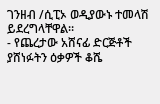ገንዘብ /ሲፒኦ ወዲያውኑ ተመላሽ ይደረግላቸዋል።
- የጨረታው አሸናፊ ድርጅቶች ያሸነፉትን ዕቃዎች ቆሼ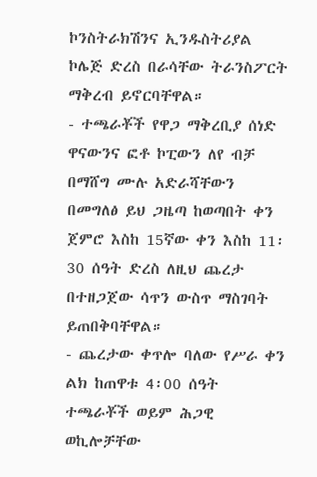ኮንስትራክሽንና ኢንዱስትሪያል ኮሌጅ ድረስ በራሳቸው ትራንስፖርት ማቅረብ ይኖርባቸዋል።
- ተጫራቾች የዋጋ ማቅረቢያ ሰነድ ዋናውንና ፎቶ ኮፒውን ለየ ብቻ በማሸግ ሙሉ አድራሻቸውን በመግለፅ ይህ ጋዜጣ ከወጣበት ቀን ጀምሮ እስከ 15ኛው ቀን እስከ 11፡30 ሰዓት ድረስ ለዚህ ጨረታ በተዘጋጀው ሳጥን ውስጥ ማስገባት ይጠበቅባቸዋል።
- ጨረታው ቀጥሎ ባለው የሥራ ቀን ልክ ከጠዋቱ 4፡00 ሰዓት ተጫራቾች ወይም ሕጋዊ ወኪሎቻቸው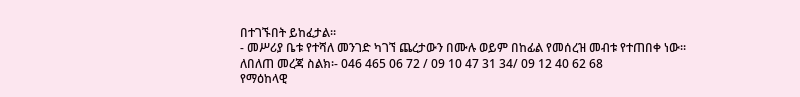በተገኙበት ይከፈታል።
- መሥሪያ ቤቱ የተሻለ መንገድ ካገኘ ጨረታውን በሙሉ ወይም በከፊል የመሰረዝ መብቱ የተጠበቀ ነው።
ለበለጠ መረጃ ስልክ፡- 046 465 06 72 / 09 10 47 31 34/ 09 12 40 62 68
የማዕከላዊ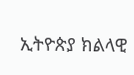ኢትዮጵያ ክልላዊ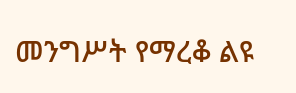መንግሥት የማረቆ ልዩ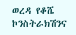ወረዳ የቆሼ ኮንስትራክሽንና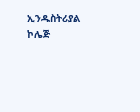ኢንዱስትሪያል ኮሌጅ